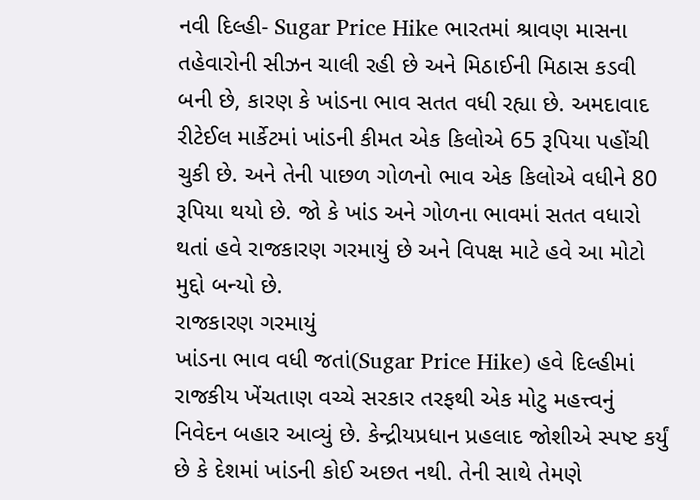નવી દિલ્હી- Sugar Price Hike ભારતમાં શ્રાવણ માસના તહેવારોની સીઝન ચાલી રહી છે અને મિઠાઈની મિઠાસ કડવી બની છે, કારણ કે ખાંડના ભાવ સતત વધી રહ્યા છે. અમદાવાદ રીટેઈલ માર્કેટમાં ખાંડની કીમત એક કિલોએ 65 રૂપિયા પહોંચી ચુકી છે. અને તેની પાછળ ગોળનો ભાવ એક કિલોએ વધીને 80 રૂપિયા થયો છે. જો કે ખાંડ અને ગોળના ભાવમાં સતત વધારો થતાં હવે રાજકારણ ગરમાયું છે અને વિપક્ષ માટે હવે આ મોટો મુદ્દો બન્યો છે.
રાજકારણ ગરમાયું
ખાંડના ભાવ વધી જતાં(Sugar Price Hike) હવે દિલ્હીમાં રાજકીય ખેંચતાણ વચ્ચે સરકાર તરફથી એક મોટુ મહત્ત્વનું નિવેદન બહાર આવ્યું છે. કેન્દ્રીયપ્રધાન પ્રહલાદ જોશીએ સ્પષ્ટ કર્યું છે કે દેશમાં ખાંડની કોઈ અછત નથી. તેની સાથે તેમણે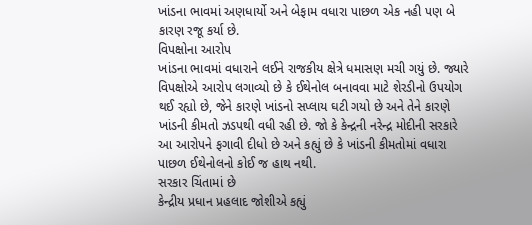ખાંડના ભાવમાં અણધાર્યો અને બેફામ વધારા પાછળ એક નહી પણ બે કારણ રજૂ કર્યા છે.
વિપક્ષોના આરોપ
ખાંડના ભાવમાં વધારાને લઈને રાજકીય ક્ષેત્રે ધમાસણ મચી ગયું છે. જ્યારે વિપક્ષોએ આરોપ લગાવ્યો છે કે ઈથેનોલ બનાવવા માટે શેરડીનો ઉપયોગ થઈ રહ્યો છે, જેને કારણે ખાંડનો સપ્લાય ઘટી ગયો છે અને તેને કારણે ખાંડની કીમતો ઝડપથી વધી રહી છે. જો કે કેન્દ્રની નરેન્દ્ર મોદીની સરકારે આ આરોપને ફગાવી દીધો છે અને કહ્યું છે કે ખાંડની કીમતોમાં વધારા પાછળ ઈથેનોલનો કોઈ જ હાથ નથી.
સરકાર ચિંતામાં છે
કેન્દ્રીય પ્રધાન પ્રહલાદ જોશીએ કહ્યું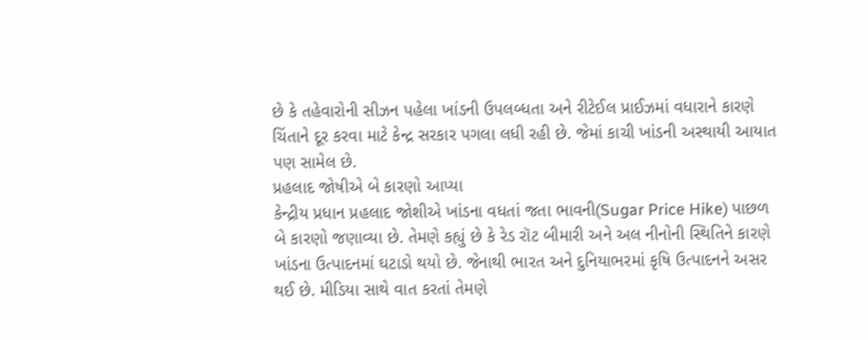છે કે તહેવારોની સીઝન પહેલા ખાંડની ઉપલબ્ધતા અને રીટેઈલ પ્રાઈઝમાં વધારાને કારણે ચિંતાને દૂર કરવા માટે કેન્દ્ર સરકાર પગલા લધી રહી છે. જેમાં કાચી ખાંડની અસ્થાયી આયાત પણ સામેલ છે.
પ્રહલાદ જોષીએ બે કારણો આપ્યા
કેન્દ્રીય પ્રધાન પ્રહલાદ જોશીએ ખાંડના વધતાં જતા ભાવની(Sugar Price Hike) પાછળ બે કારણો જણાવ્યા છે. તેમણે કહ્યું છે કે રેડ રૉટ બીમારી અને અલ નીનોની સ્થિતિને કારણે ખાંડના ઉત્પાદનમાં ઘટાડો થયો છે. જેનાથી ભારત અને દુનિયાભરમાં કૃષિ ઉત્પાદનને અસર થઈ છે. મીડિયા સાથે વાત કરતાં તેમણે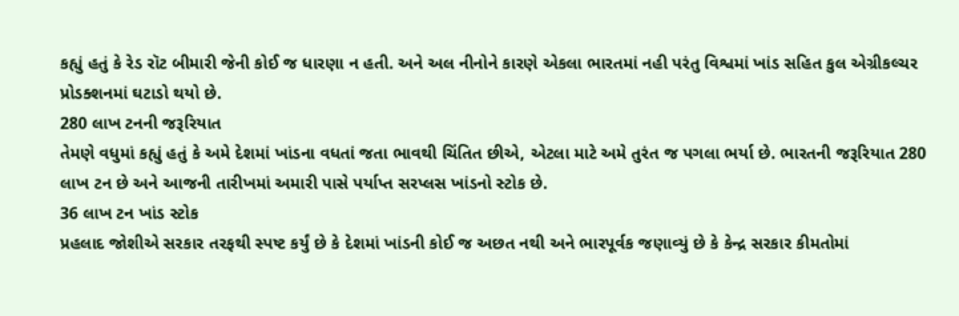કહ્યું હતું કે રેડ રૉટ બીમારી જેની કોઈ જ ધારણા ન હતી. અને અલ નીનોને કારણે એકલા ભારતમાં નહી પરંતુ વિશ્વમાં ખાંડ સહિત કુલ એગ્રીકલ્ચર પ્રોડક્શનમાં ઘટાડો થયો છે.
280 લાખ ટનની જરૂરિયાત
તેમણે વધુમાં કહ્યું હતું કે અમે દેશમાં ખાંડના વધતાં જતા ભાવથી ચિંતિત છીએ, એટલા માટે અમે તુરંત જ પગલા ભર્યા છે. ભારતની જરૂરિયાત 280 લાખ ટન છે અને આજની તારીખમાં અમારી પાસે પર્યાપ્ત સરપ્લસ ખાંડનો સ્ટોક છે.
36 લાખ ટન ખાંડ સ્ટોક
પ્રહલાદ જોશીએ સરકાર તરફથી સ્પષ્ટ કર્યું છે કે દેશમાં ખાંડની કોઈ જ અછત નથી અને ભારપૂર્વક જણાવ્યું છે કે કેન્દ્ર સરકાર કીમતોમાં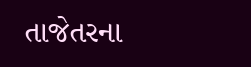તાજેતરના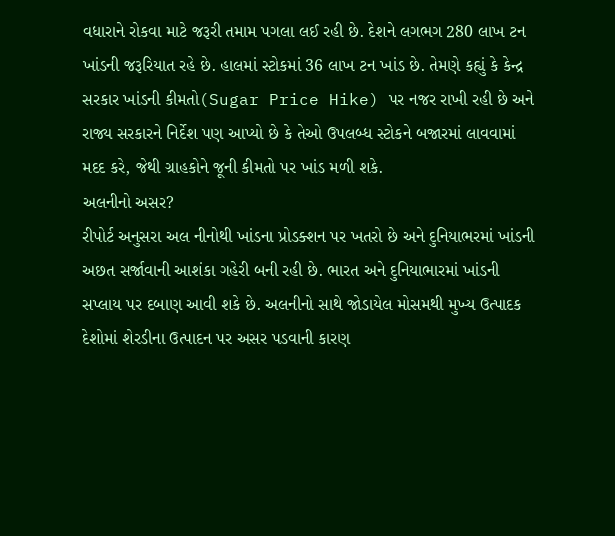વધારાને રોકવા માટે જરૂરી તમામ પગલા લઈ રહી છે. દેશને લગભગ 280 લાખ ટન ખાંડની જરૂરિયાત રહે છે. હાલમાં સ્ટોકમાં 36 લાખ ટન ખાંડ છે. તેમણે કહ્યું કે કેન્દ્ર સરકાર ખાંડની કીમતો(Sugar Price Hike) પર નજર રાખી રહી છે અને રાજ્ય સરકારને નિર્દેશ પણ આપ્યો છે કે તેઓ ઉપલબ્ધ સ્ટોકને બજારમાં લાવવામાં મદદ કરે, જેથી ગ્રાહકોને જૂની કીમતો પર ખાંડ મળી શકે.
અલનીનો અસર?
રીપોર્ટ અનુસરા અલ નીનોથી ખાંડના પ્રોડક્શન પર ખતરો છે અને દુનિયાભરમાં ખાંડની અછત સર્જાવાની આશંકા ગહેરી બની રહી છે. ભારત અને દુનિયાભારમાં ખાંડની સપ્લાય પર દબાણ આવી શકે છે. અલનીનો સાથે જોડાયેલ મોસમથી મુખ્ય ઉત્પાદક દેશોમાં શેરડીના ઉત્પાદન પર અસર પડવાની કારણ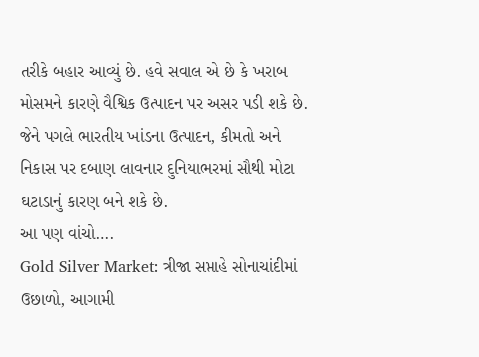તરીકે બહાર આવ્યું છે. હવે સવાલ એ છે કે ખરાબ મોસમને કારણે વૈશ્વિક ઉત્પાદન પર અસર પડી શકે છે. જેને પગલે ભારતીય ખાંડના ઉત્પાદન, કીમતો અને નિકાસ પર દબાણ લાવનાર દુનિયાભરમાં સૌથી મોટા ઘટાડાનું કારણ બને શકે છે.
આ પણ વાંચો….
Gold Silver Market: ત્રીજા સપ્તાહે સોનાચાંદીમાં ઉછાળો, આગામી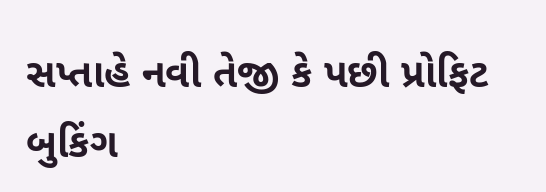સપ્તાહે નવી તેજી કે પછી પ્રોફિટ બુકિંગ